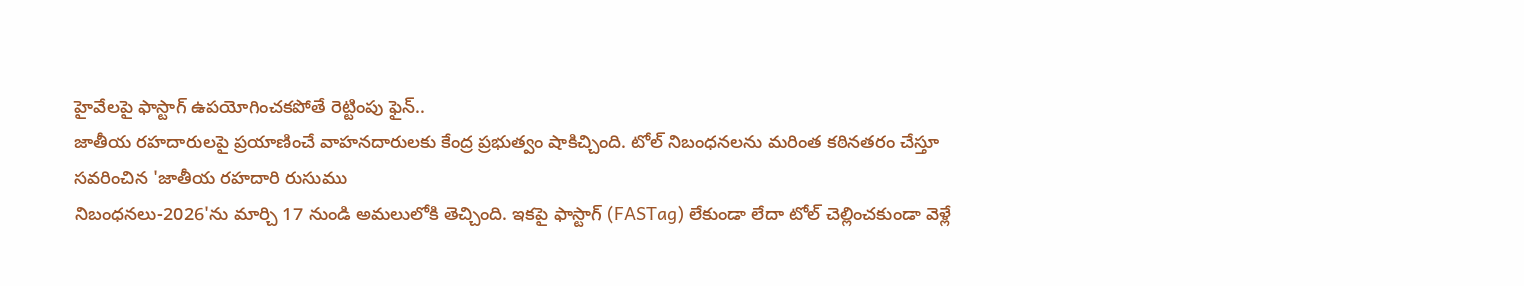హైవేలపై ఫాస్టాగ్ ఉపయోగించకపోతే రెట్టింపు ఫైన్..
జాతీయ రహదారులపై ప్రయాణించే వాహనదారులకు కేంద్ర ప్రభుత్వం షాకిచ్చింది. టోల్ నిబంధనలను మరింత కఠినతరం చేస్తూ
సవరించిన 'జాతీయ రహదారి రుసుము
నిబంధనలు-2026'ను మార్చి 17 నుండి అమలులోకి తెచ్చింది. ఇకపై ఫాస్టాగ్ (FASTag) లేకుండా లేదా టోల్ చెల్లించకుండా వెళ్లే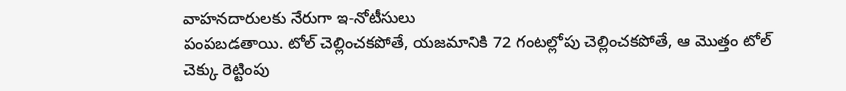వాహనదారులకు నేరుగా ఇ-నోటీసులు
పంపబడతాయి. టోల్ చెల్లించకపోతే, యజమానికి 72 గంటల్లోపు చెల్లించకపోతే, ఆ మొత్తం టోల్ చెక్కు రెట్టింపు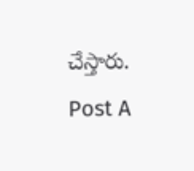చేస్తారు.
Post A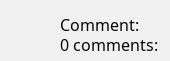Comment:
0 comments: